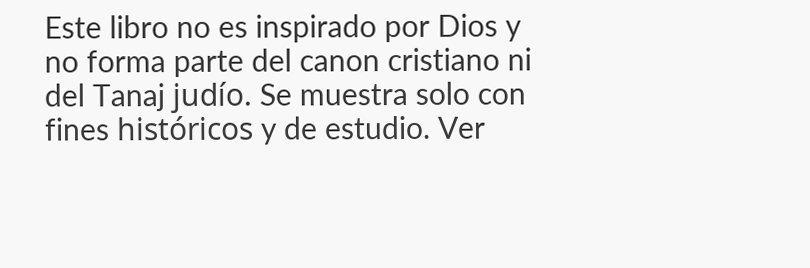Este libro no es inspirado por Dios y no forma parte del canon cristiano ni del Tanaj judío. Se muestra solo con fines históricos y de estudio. Ver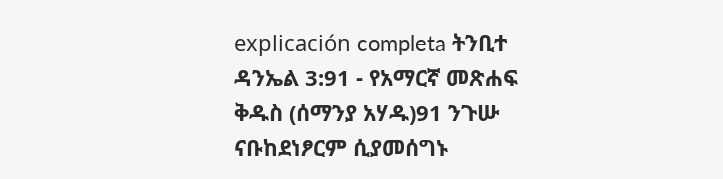explicación completa ትንቢተ ዳንኤል 3:91 - የአማርኛ መጽሐፍ ቅዱስ (ሰማንያ አሃዱ)91 ንጉሡ ናቡከደነፆርም ሲያመሰግኑ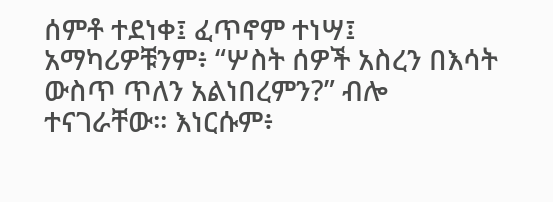ሰምቶ ተደነቀ፤ ፈጥኖም ተነሣ፤ አማካሪዎቹንም፥ “ሦስት ሰዎች አስረን በእሳት ውስጥ ጥለን አልነበረምን?” ብሎ ተናገራቸው። እነርሱም፥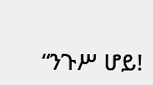“ንጉሥ ሆይ!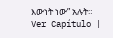እውነት ነው” አሉት። Ver Capítulo |